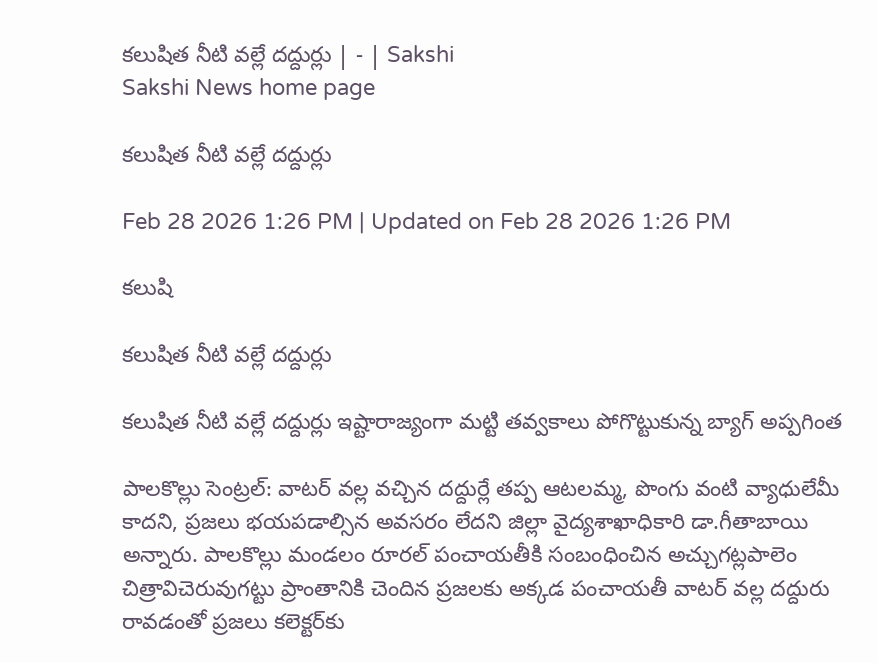కలుషిత నీటి వల్లే దద్దుర్లు | - | Sakshi
Sakshi News home page

కలుషిత నీటి వల్లే దద్దుర్లు

Feb 28 2026 1:26 PM | Updated on Feb 28 2026 1:26 PM

కలుషి

కలుషిత నీటి వల్లే దద్దుర్లు

కలుషిత నీటి వల్లే దద్దుర్లు ఇష్టారాజ్యంగా మట్టి తవ్వకాలు పోగొట్టుకున్న బ్యాగ్‌ అప్పగింత

పాలకొల్లు సెంట్రల్‌: వాటర్‌ వల్ల వచ్చిన దద్దుర్లే తప్ప ఆటలమ్మ, పొంగు వంటి వ్యాధులేమీ కాదని, ప్రజలు భయపడాల్సిన అవసరం లేదని జిల్లా వైద్యశాఖాధికారి డా.గీతాబాయి అన్నారు. పాలకొల్లు మండలం రూరల్‌ పంచాయతీకి సంబంధించిన అచ్చుగట్లపాలెం చిత్రావిచెరువుగట్టు ప్రాంతానికి చెందిన ప్రజలకు అక్కడ పంచాయతీ వాటర్‌ వల్ల దద్దురు రావడంతో ప్రజలు కలెక్టర్‌కు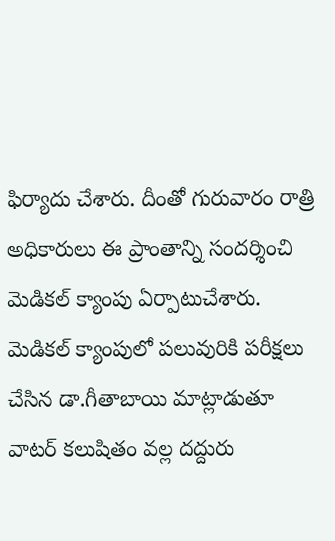ఫిర్యాదు చేశారు. దీంతో గురువారం రాత్రి అధికారులు ఈ ప్రాంతాన్ని సందర్శించి మెడికల్‌ క్యాంపు ఏర్పాటుచేశారు. మెడికల్‌ క్యాంపులో పలువురికి పరీక్షలు చేసిన డా.గీతాబాయి మాట్లాడుతూ వాటర్‌ కలుషితం వల్ల దద్దురు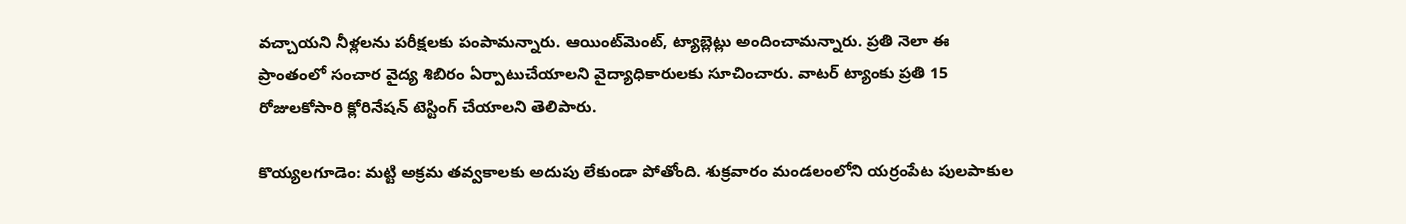వచ్చాయని నీళ్లలను పరీక్షలకు పంపామన్నారు. ఆయింట్‌మెంట్‌, ట్యాబ్లెట్లు అందించామన్నారు. ప్రతి నెలా ఈ ప్రాంతంలో సంచార వైద్య శిబిరం ఏర్పాటుచేయాలని వైద్యాధికారులకు సూచించారు. వాటర్‌ ట్యాంకు ప్రతి 15 రోజులకోసారి క్లోరినేషన్‌ టెస్టింగ్‌ చేయాలని తెలిపారు.

కొయ్యలగూడెం: మట్టి అక్రమ తవ్వకాలకు అదుపు లేకుండా పోతోంది. శుక్రవారం మండలంలోని యర్రంపేట పులపాకుల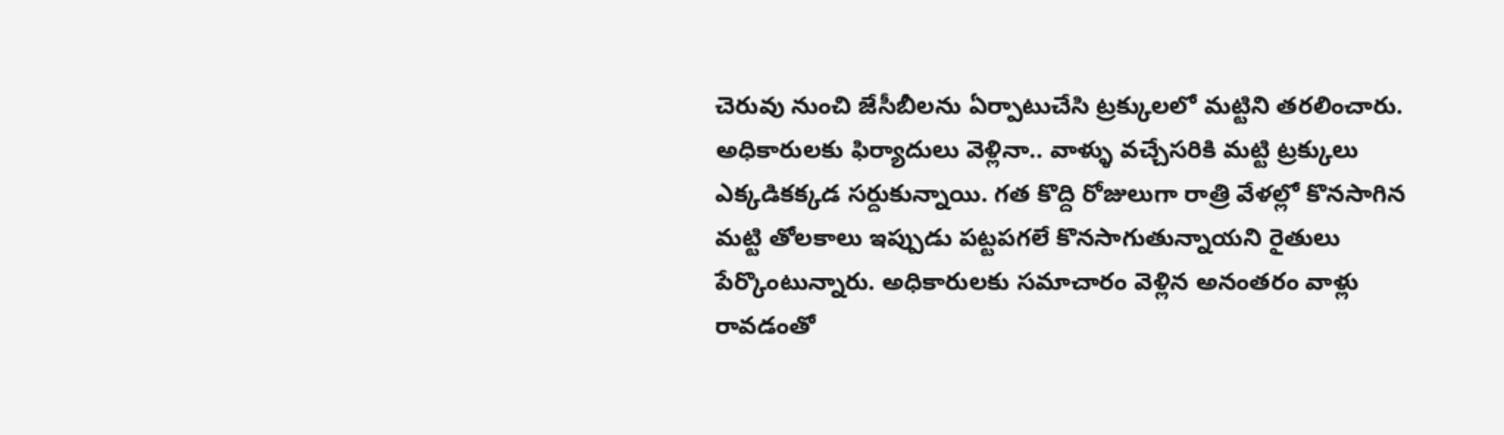చెరువు నుంచి జేసీబీలను ఏర్పాటుచేసి ట్రక్కులలో మట్టిని తరలించారు. అధికారులకు ఫిర్యాదులు వెళ్లినా.. వాళ్ళు వచ్చేసరికి మట్టి ట్రక్కులు ఎక్కడికక్కడ సర్దుకున్నాయి. గత కొద్ది రోజులుగా రాత్రి వేళల్లో కొనసాగిన మట్టి తోలకాలు ఇప్పుడు పట్టపగలే కొనసాగుతున్నాయని రైతులు పేర్కొంటున్నారు. అధికారులకు సమాచారం వెళ్లిన అనంతరం వాళ్లు రావడంతో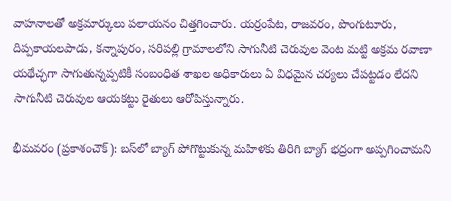వాహనాలతో అక్రమార్కులు పలాయనం చిత్తగించారు. యర్రంపేట, రాజవరం, పొంగుటూరు, దిప్పకాయలపాడు, కన్నాపురం, సరిపల్లి గ్రామాలలోని సాగునీటి చెరువుల వెంట మట్టి అక్రమ రవాణా యథేచ్ఛగా సాగుతున్నప్పటికీ సంబంధిత శాఖల అధికారులు ఏ విధమైన చర్యలు చేపట్టడం లేదని సాగునీటి చెరువుల ఆయకట్టు రైతులు ఆరోపిస్తున్నారు.

భీమవరం (ప్రకాశంచౌక్‌): బస్‌లో బ్యాగ్‌ పోగొట్టుకున్న మహిళకు తిరిగి బ్యాగ్‌ భద్రంగా అప్పగించామని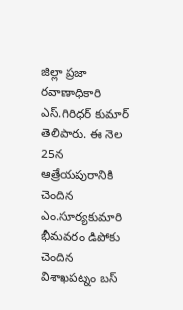జిల్లా ప్రజా రవాణాధికారి ఎస్‌.గిరిధర్‌ కుమార్‌ తెలిపారు. ఈ నెల 25న ఆత్రేయపురానికి చెందిన ఎం.సూర్యకుమారి భీమవరం డిపోకు చెందిన విశాఖపట్నం బస్‌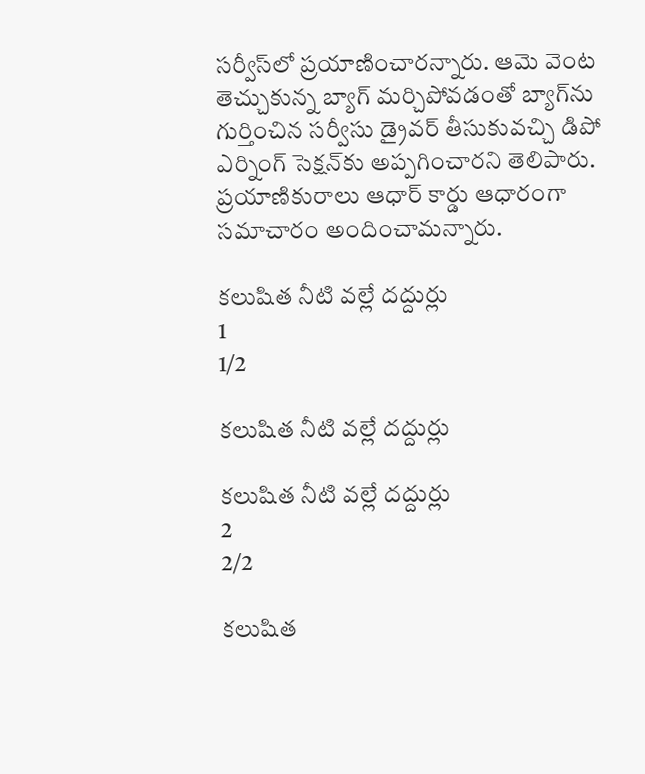సర్వీస్‌లో ప్రయాణించారన్నారు. ఆమె వెంట తెచ్చుకున్న బ్యాగ్‌ మర్చిపోవడంతో బ్యాగ్‌ను గుర్తించిన సర్వీసు డ్రైవర్‌ తీసుకువచ్చి డిపో ఎర్నింగ్‌ సెక్షన్‌కు అప్పగించారని తెలిపారు. ప్రయాణికురాలు ఆధార్‌ కార్డు ఆధారంగా సమాచారం అందించామన్నారు.

కలుషిత నీటి వల్లే దద్దుర్లు
1
1/2

కలుషిత నీటి వల్లే దద్దుర్లు

కలుషిత నీటి వల్లే దద్దుర్లు
2
2/2

కలుషిత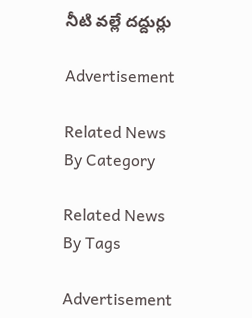నీటి వల్లే దద్దుర్లు

Advertisement

Related News By Category

Related News By Tags

Advertisement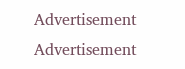Advertisement
Advertisement